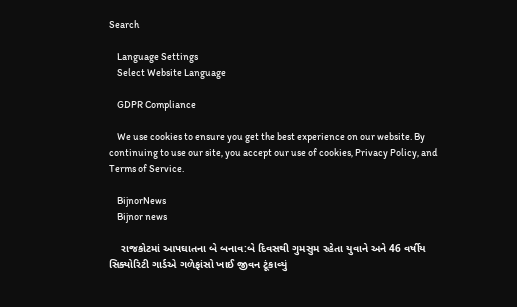Search

    Language Settings
    Select Website Language

    GDPR Compliance

    We use cookies to ensure you get the best experience on our website. By continuing to use our site, you accept our use of cookies, Privacy Policy, and Terms of Service.

    BijnorNews
    Bijnor news

    રાજકોટમાં આપઘાતના બે બનાવ:બે દિવસથી ગુમસુમ રહેતા યુવાને અને 46 વર્ષીય સિક્યોરિટી ગાર્ડએ ગળેફાંસો ખાઈ જીવન ટૂંકાવ્યું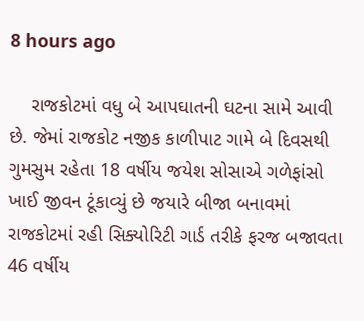8 hours ago

    રાજકોટમાં વધુ બે આપઘાતની ઘટના સામે આવી છે. જેમાં રાજકોટ નજીક કાળીપાટ ગામે બે દિવસથી ગુમસુમ રહેતા 18 વર્ષીય જયેશ સોસાએ ગળેફાંસો ખાઈ જીવન ટૂંકાવ્યું છે જયારે બીજા બનાવમાં રાજકોટમાં રહી સિક્યોરિટી ગાર્ડ તરીકે ફરજ બજાવતા 46 વર્ષીય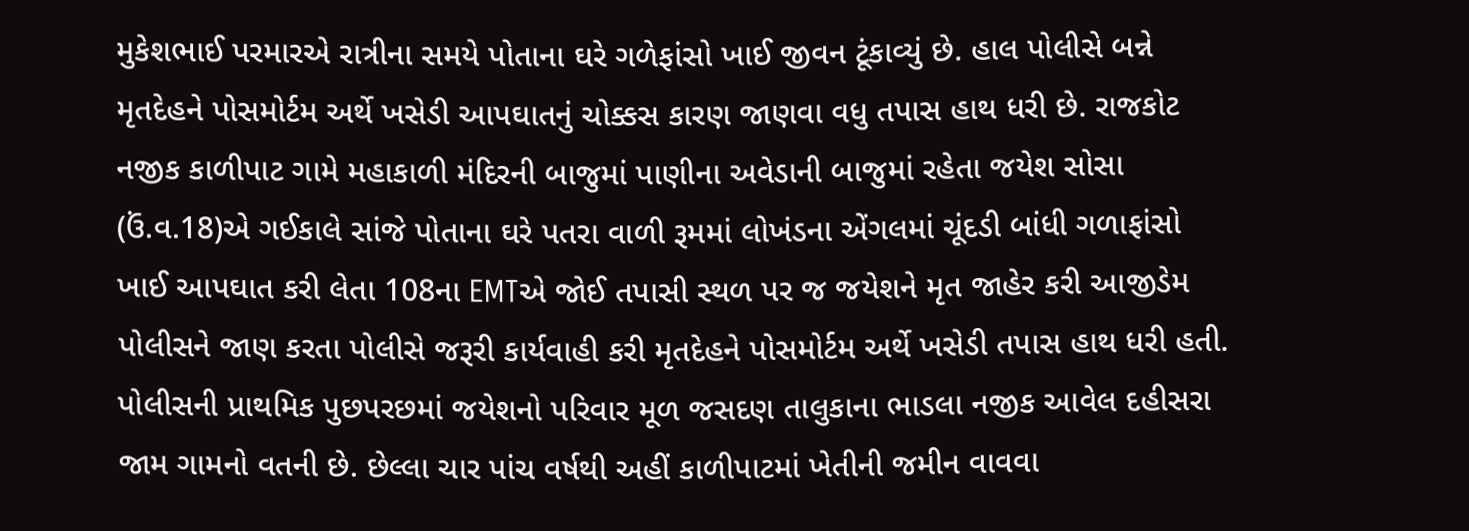મુકેશભાઈ પરમારએ રાત્રીના સમયે પોતાના ઘરે ગળેફાંસો ખાઈ જીવન ટૂંકાવ્યું છે. હાલ પોલીસે બન્ને મૃતદેહને પોસમોર્ટમ અર્થે ખસેડી આપઘાતનું ચોક્કસ કારણ જાણવા વધુ તપાસ હાથ ધરી છે. રાજકોટ નજીક કાળીપાટ ગામે મહાકાળી મંદિરની બાજુમાં પાણીના અવેડાની બાજુમાં રહેતા જયેશ સોસા (ઉં.વ.18)એ ગઈકાલે સાંજે પોતાના ઘરે પતરા વાળી રૂમમાં લોખંડના એંગલમાં ચૂંદડી બાંધી ગળાફાંસો ખાઈ આપઘાત કરી લેતા 108ના EMTએ જોઈ તપાસી સ્થળ પર જ જયેશને મૃત જાહેર કરી આજીડેમ પોલીસને જાણ કરતા પોલીસે જરૂરી કાર્યવાહી કરી મૃતદેહને પોસમોર્ટમ અર્થે ખસેડી તપાસ હાથ ધરી હતી. પોલીસની પ્રાથમિક પુછપરછમાં જયેશનો પરિવાર મૂળ જસદણ તાલુકાના ભાડલા નજીક આવેલ દહીસરા જામ ગામનો વતની છે. છેલ્લા ચાર પાંચ વર્ષથી અહીં કાળીપાટમાં ખેતીની જમીન વાવવા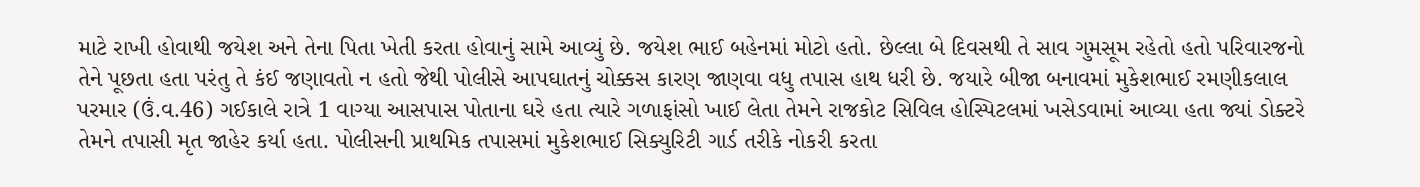માટે રાખી હોવાથી જયેશ અને તેના પિતા ખેતી કરતા હોવાનું સામે આવ્યું છે. જયેશ ભાઈ બહેનમાં મોટો હતો. છેલ્લા બે દિવસથી તે સાવ ગુમસૂમ રહેતો હતો પરિવારજનો તેને પૂછતા હતા પરંતુ તે કંઈ જણાવતો ન હતો જેથી પોલીસે આપઘાતનું ચોક્કસ કારણ જાણવા વધુ તપાસ હાથ ધરી છે. જયારે બીજા બનાવમાં મુકેશભાઈ રમણીકલાલ પરમાર (ઉં.વ.46) ગઈકાલે રાત્રે 1 વાગ્યા આસપાસ પોતાના ઘરે હતા ત્યારે ગળાફાંસો ખાઈ લેતા તેમને રાજકોટ સિવિલ હોસ્પિટલમાં ખસેડવામાં આવ્યા હતા જ્યાં ડોક્ટરે તેમને તપાસી મૃત જાહેર કર્યા હતા. પોલીસની પ્રાથમિક તપાસમાં મુકેશભાઈ સિક્યુરિટી ગાર્ડ તરીકે નોકરી કરતા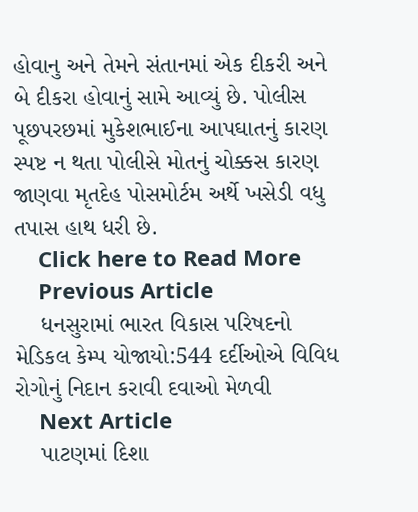હોવાનુ અને તેમને સંતાનમાં એક દીકરી અને બે દીકરા હોવાનું સામે આવ્યું છે. પોલીસ પૂછપરછમાં મુકેશભાઈના આપઘાતનું કારણ સ્પષ્ટ ન થતા પોલીસે મોતનું ચોક્કસ કારણ જાણવા મૃતદેહ પોસમોર્ટમ અર્થે ખસેડી વધુ તપાસ હાથ ધરી છે.
    Click here to Read More
    Previous Article
    ધનસુરામાં ભારત વિકાસ પરિષદનો મેડિકલ કેમ્પ યોજાયો:544 દર્દીઓએ વિવિધ રોગોનું નિદાન કરાવી દવાઓ મેળવી
    Next Article
    પાટણમાં દિશા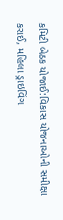કમિટી બેઠક યોજાઈ:વિકાસ યોજનાઓની સમીક્ષા કરાઈ, મહિલા ડ્રાઇવિંગ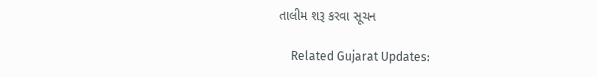તાલીમ શરૂ કરવા સૂચન

    Related Gujarat Updates: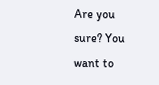Are you sure? You want to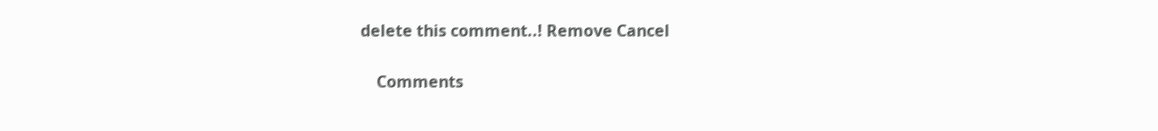delete this comment..! Remove Cancel

    Comments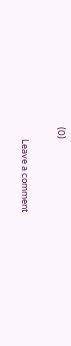(0)

      Leave a comment